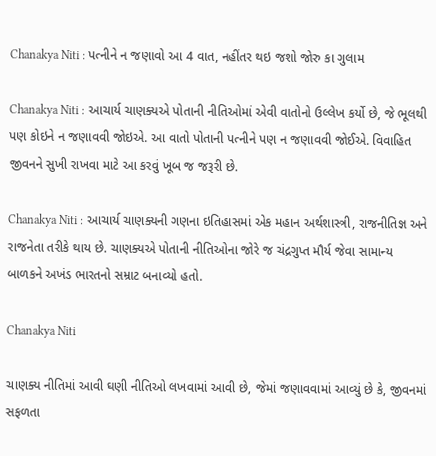Chanakya Niti : પત્નીને ન જણાવો આ 4 વાત, નહીંતર થઇ જશો જોરુ કા ગુલામ

Chanakya Niti : આચાર્ય ચાણક્યએ પોતાની નીતિઓમાં એવી વાતોનો ઉલ્લેખ કર્યો છે, જે ભૂલથી પણ કોઇને ન જણાવવી જોઇએ. આ વાતો પોતાની પત્નીને પણ ન જણાવવી જોઈએ. વિવાહિત જીવનને સુખી રાખવા માટે આ કરવું ખૂબ જ જરૂરી છે.

Chanakya Niti : આચાર્ય ચાણક્યની ગણના ઇતિહાસમાં એક મહાન અર્થશાસ્ત્રી, રાજનીતિજ્ઞ અને રાજનેતા તરીકે થાય છે. ચાણક્યએ પોતાની નીતિઓના જોરે જ ચંદ્રગુપ્ત મૌર્ય જેવા સામાન્ય બાળકને અખંડ ભારતનો સમ્રાટ બનાવ્યો હતો.

Chanakya Niti

ચાણક્ય નીતિમાં આવી ઘણી નીતિઓ લખવામાં આવી છે, જેમાં જણાવવામાં આવ્યું છે કે, જીવનમાં સફળતા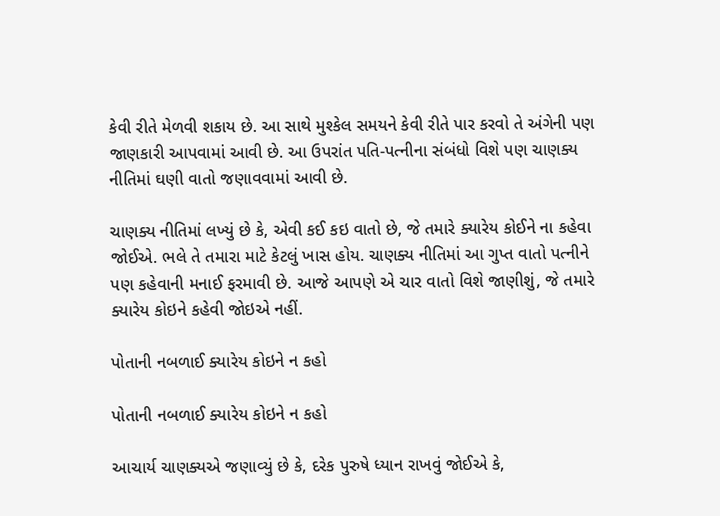કેવી રીતે મેળવી શકાય છે. આ સાથે મુશ્કેલ સમયને કેવી રીતે પાર કરવો તે અંગેની પણ જાણકારી આપવામાં આવી છે. આ ઉપરાંત પતિ-પત્નીના સંબંધો વિશે પણ ચાણક્ય નીતિમાં ઘણી વાતો જણાવવામાં આવી છે.

ચાણક્ય નીતિમાં લખ્યું છે કે, એવી કઈ કઇ વાતો છે, જે તમારે ક્યારેય કોઈને ના કહેવા જોઈએ. ભલે તે તમારા માટે કેટલું ખાસ હોય. ચાણક્ય નીતિમાં આ ગુપ્ત વાતો પત્નીને પણ કહેવાની મનાઈ ફરમાવી છે. આજે આપણે એ ચાર વાતો વિશે જાણીશું, જે તમારે ક્યારેય કોઇને કહેવી જોઇએ નહીં.

પોતાની નબળાઈ ક્યારેય કોઇને ન કહો

પોતાની નબળાઈ ક્યારેય કોઇને ન કહો

આચાર્ય ચાણક્યએ જણાવ્યું છે કે, દરેક પુરુષે ધ્યાન રાખવું જોઈએ કે,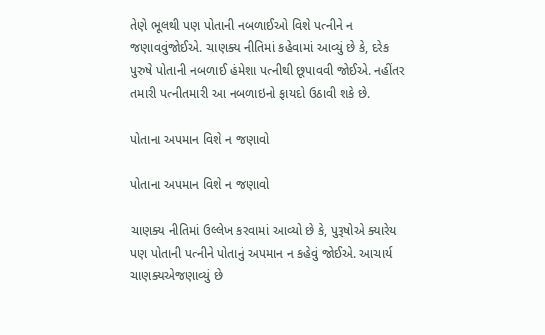તેણે ભૂલથી પણ પોતાની નબળાઈઓ વિશે પત્નીને ન જણાવવુંજોઈએ. ચાણક્ય નીતિમાં કહેવામાં આવ્યું છે કે, દરેક પુરુષે પોતાની નબળાઈ હંમેશા પત્નીથી છૂપાવવી જોઈએ. નહીંતર તમારી પત્નીતમારી આ નબળાઇનો ફાયદો ઉઠાવી શકે છે.

પોતાના અપમાન વિશે ન જણાવો

પોતાના અપમાન વિશે ન જણાવો

ચાણક્ય નીતિમાં ઉલ્લેખ કરવામાં આવ્યો છે કે, પુરૂષોએ ક્યારેય પણ પોતાની પત્નીને પોતાનું અપમાન ન કહેવું જોઈએ. આચાર્ય ચાણક્યએજણાવ્યું છે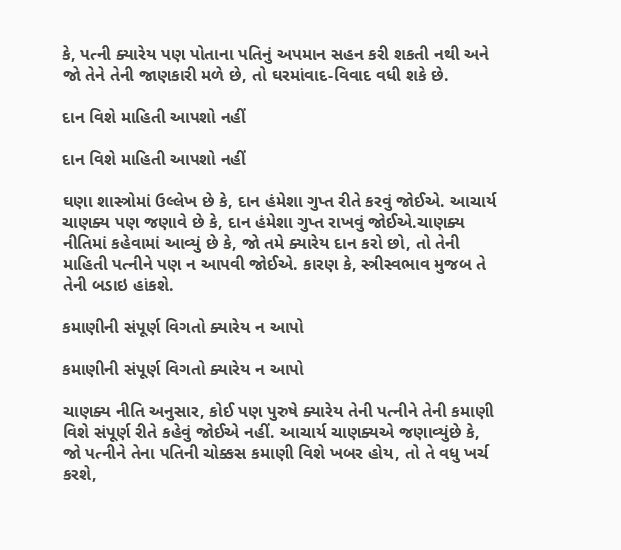કે, પત્ની ક્યારેય પણ પોતાના પતિનું અપમાન સહન કરી શકતી નથી અને જો તેને તેની જાણકારી મળે છે, તો ઘરમાંવાદ-વિવાદ વધી શકે છે.

દાન વિશે માહિતી આપશો નહીં

દાન વિશે માહિતી આપશો નહીં

ઘણા શાસ્ત્રોમાં ઉલ્લેખ છે કે, દાન હંમેશા ગુપ્ત રીતે કરવું જોઈએ. આચાર્ય ચાણક્ય પણ જણાવે છે કે, દાન હંમેશા ગુપ્ત રાખવું જોઈએ.ચાણક્ય નીતિમાં કહેવામાં આવ્યું છે કે, જો તમે ક્યારેય દાન કરો છો, તો તેની માહિતી પત્નીને પણ ન આપવી જોઈએ. કારણ કે, સ્ત્રીસ્વભાવ મુજબ તે તેની બડાઇ હાંકશે.

કમાણીની સંપૂર્ણ વિગતો ક્યારેય ન આપો

કમાણીની સંપૂર્ણ વિગતો ક્યારેય ન આપો

ચાણક્ય નીતિ અનુસાર, કોઈ પણ પુરુષે ક્યારેય તેની પત્નીને તેની કમાણી વિશે સંપૂર્ણ રીતે કહેવું જોઈએ નહીં. આચાર્ય ચાણક્યએ જણાવ્યુંછે કે, જો પત્નીને તેના પતિની ચોક્કસ કમાણી વિશે ખબર હોય, તો તે વધુ ખર્ચ કરશે,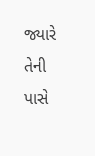જ્યારે તેની પાસે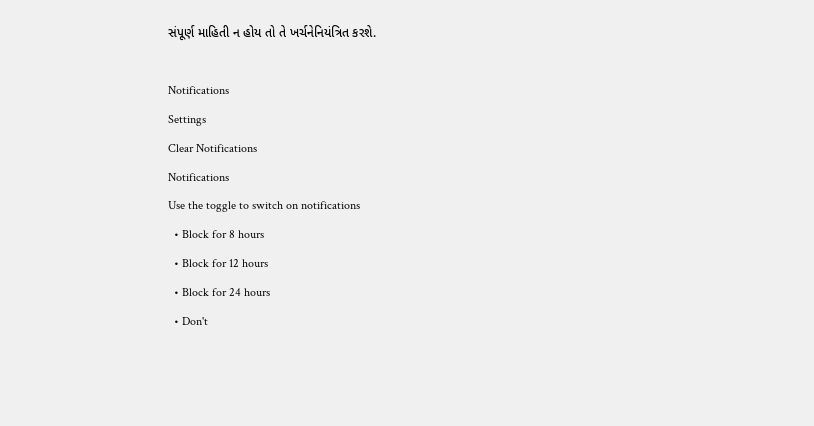સંપૂર્ણ માહિતી ન હોય તો તે ખર્ચનેનિયંત્રિત કરશે.

Notifications
Settings
Clear Notifications
Notifications
Use the toggle to switch on notifications
  • Block for 8 hours
  • Block for 12 hours
  • Block for 24 hours
  • Don't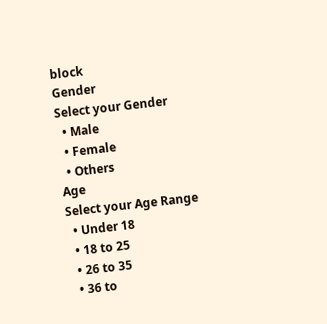block
Gender
Select your Gender
  • Male
  • Female
  • Others
Age
Select your Age Range
  • Under 18
  • 18 to 25
  • 26 to 35
  • 36 to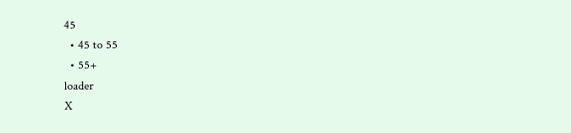45
  • 45 to 55
  • 55+
loader
X